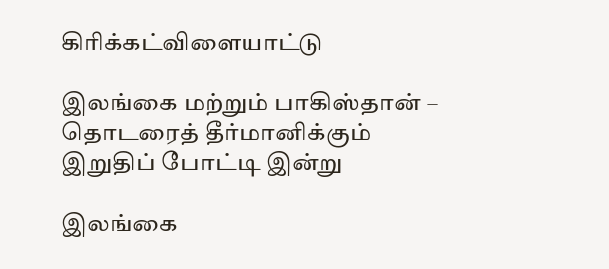கிரிக்கட்விளையாட்டு

இலங்கை மற்றும் பாகிஸ்தான் – தொடரைத் தீர்மானிக்கும் இறுதிப் போட்டி இன்று

இலங்கை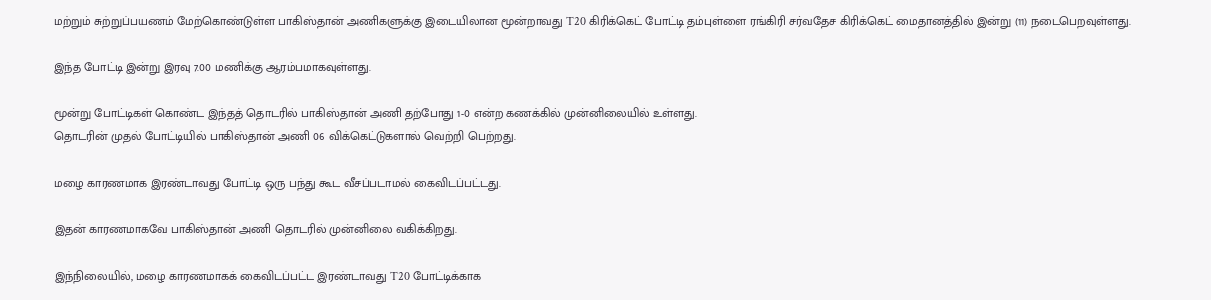மற்றும் சுற்றுப்பயணம் மேற்கொண்டுள்ள பாகிஸ்தான் அணிகளுக்கு இடையிலான மூன்றாவது T20 கிரிக்கெட் போட்டி தம்புள்ளை ரங்கிரி சர்வதேச கிரிக்கெட் மைதானத்தில் இன்று (11) நடைபெறவுள்ளது.

இந்த போட்டி இன்று இரவு 7.00 மணிக்கு ஆரம்பமாகவுள்ளது.

மூன்று போட்டிகள் கொண்ட இந்தத் தொடரில் பாகிஸ்தான் அணி தற்போது 1-0 என்ற கணக்கில் முன்னிலையில் உள்ளது.
தொடரின் முதல் போட்டியில் பாகிஸ்தான் அணி 06 விக்கெட்டுகளால் வெற்றி பெற்றது.

மழை காரணமாக இரண்டாவது போட்டி ஒரு பந்து கூட வீசப்படாமல் கைவிடப்பட்டது.

இதன் காரணமாகவே பாகிஸ்தான் அணி தொடரில் முன்னிலை வகிக்கிறது.

இந்நிலையில், மழை காரணமாகக் கைவிடப்பட்ட இரண்டாவது T20 போட்டிக்காக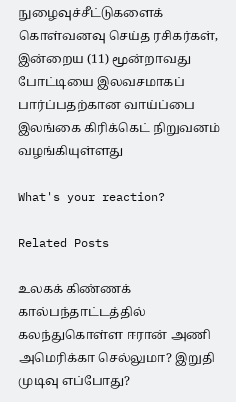நுழைவுச்சீட்டுகளைக் கொள்வனவு செய்த ரசிகர்கள்,
இன்றைய (11) மூன்றாவது போட்டியை இலவசமாகப் பார்ப்பதற்கான வாய்ப்பை இலங்கை கிரிக்கெட் நிறுவனம் வழங்கியுள்ளது

What's your reaction?

Related Posts

உலகக் கிண்ணக் கால்பந்தாட்டத்தில் கலந்துகொள்ள ஈரான் அணி அமெரிக்கா செல்லுமா? இறுதி முடிவு எப்போது?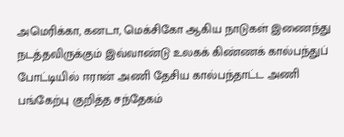அமெரிக்கா, கனடா, மெக்சிகோ ஆகிய நாடுகள் இணைந்து நடத்தவிருக்கும் இவ்வாண்டு உலகக் கிண்ணக் கால்பந்துப் போட்டியில் ஈரான் அணி தேசிய கால்பந்தாட்ட அணி பங்கேற்பு குறித்த சந்தேகம்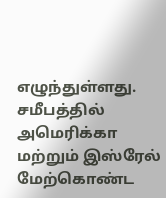எழுந்துள்ளது. சமீபத்தில் அமெரிக்கா மற்றும் இஸ்ரேல் மேற்கொண்ட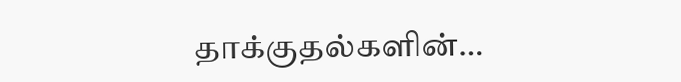தாக்குதல்களின்…